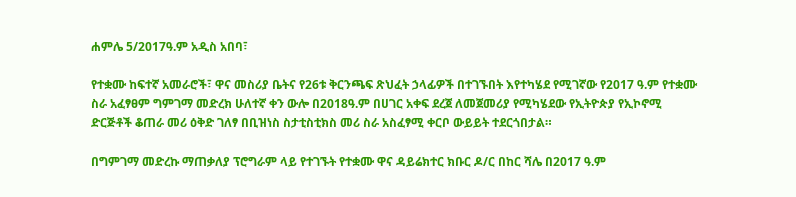ሐምሌ 5/2017ዓ.ም አዲስ አበባ፣

የተቋሙ ከፍተኛ አመራሮች፣ ዋና መስሪያ ቤትና የ26ቱ ቅርንጫፍ ጽህፈት ኃላፊዎች በተገኙበት እየተካሄደ የሚገኛው የ2017 ዓ.ም የተቋሙ ስራ አፈፃፀም ግምገማ መድረክ ሁለተኛ ቀን ውሎ በ2018ዓ.ም በሀገር አቀፍ ደረጀ ለመጀመሪያ የሚካሄደው የኢትዮጵያ የኢኮኖሚ ድርጅቶች ቆጠራ መሪ ዕቅድ ገለፃ በቢዝነስ ስታቲስቲክስ መሪ ስራ አስፈፃሚ ቀርቦ ውይይት ተደርጎበታል።

በግምገማ መድረኩ ማጠቃለያ ፕሮግራም ላይ የተገኙት የተቋሙ ዋና ዳይሬክተር ክቡር ዶ/ር በከር ሻሌ በ2017 ዓ.ም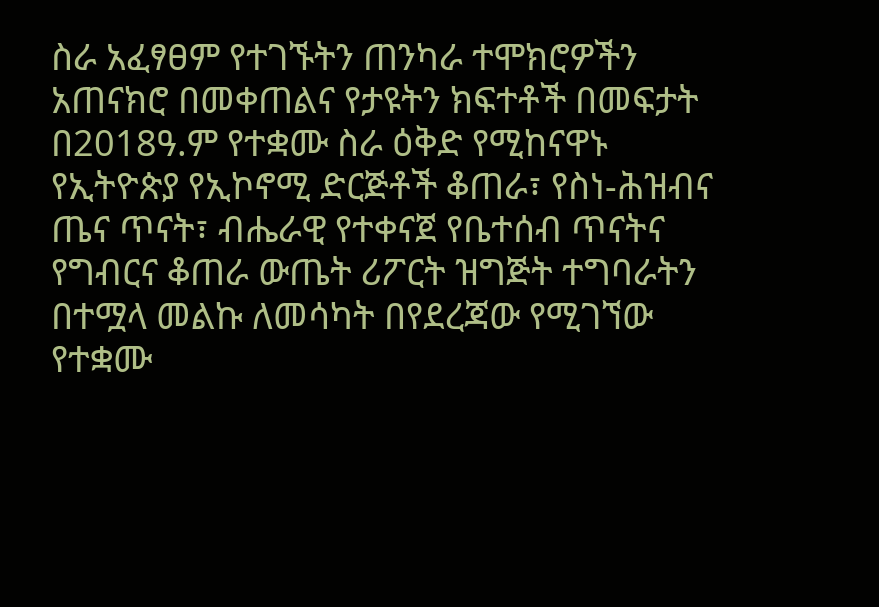ስራ አፈፃፀም የተገኙትን ጠንካራ ተሞክሮዎችን አጠናክሮ በመቀጠልና የታዩትን ክፍተቶች በመፍታት በ2018ዓ.ም የተቋሙ ስራ ዕቅድ የሚከናዋኑ የኢትዮጵያ የኢኮኖሚ ድርጅቶች ቆጠራ፣ የስነ-ሕዝብና ጤና ጥናት፣ ብሔራዊ የተቀናጀ የቤተሰብ ጥናትና የግብርና ቆጠራ ውጤት ሪፖርት ዝግጅት ተግባራትን በተሟላ መልኩ ለመሳካት በየደረጃው የሚገኘው የተቋሙ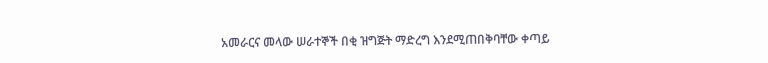አመራርና መላው ሠራተኞች በቂ ዝግጅት ማድረግ እንደሚጠበቅባቸው ቀጣይ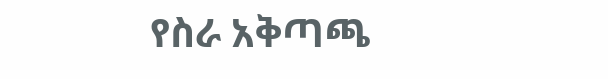የስራ አቅጣጫ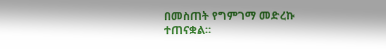በመስጠት የግምገማ መድረኩ ተጠናቋል።